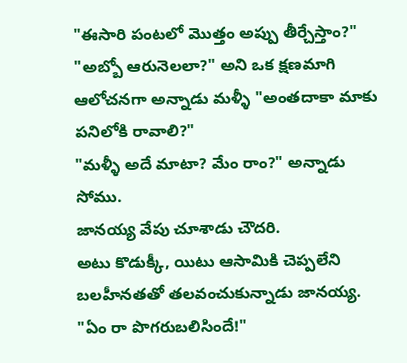"ఈసారి పంటలో మొత్తం అప్పు తీర్చేస్తాం?"
"అబ్బో ఆరునెలలా?" అని ఒక క్షణమాగి ఆలోచనగా అన్నాడు మళ్ళీ "అంతదాకా మాకు పనిలోకి రావాలి?"
"మళ్ళీ అదే మాటా? మేం రాం?" అన్నాడు సోము.
జానయ్య వేపు చూశాడు చౌదరి.
అటు కొడుక్కీ, యిటు ఆసామికి చెప్పలేని బలహీనతతో తలవంచుకున్నాడు జానయ్య.
"ఏం రా పొగరుబలిసిందే!"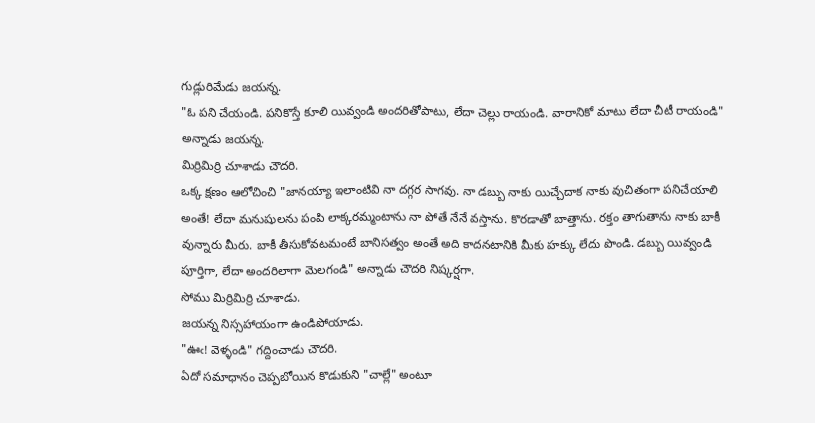గుడ్లురిమేడు జయన్న.
"ఓ పని చేయండి. పనికొస్తే కూలి యివ్వండి అందరితోపాటు, లేదా చెల్లు రాయండి. వారానికో మాటు లేదా చీటీ రాయండి" అన్నాడు జయన్న.
మిర్రిమిర్రి చూశాడు చౌదరి.
ఒక్క క్షణం ఆలోచించి "జానయ్యా ఇలాంటివి నా దగ్గర సాగవు. నా డబ్బు నాకు యిచ్చేదాక నాకు వుచితంగా పనిచేయాలి అంతే! లేదా మనుషులను పంపి లాక్కరమ్మంటాను నా పోతే నేనే వస్తాను. కొరడాతో బాత్తాను. రక్తం తాగుతాను నాకు బాకీ వున్నారు మీరు. బాకీ తీసుకోవటమంటే బానిసత్వం అంతే అది కాదనటానికి మీకు హక్కు లేదు పొండి. డబ్బు యివ్వండి పూర్తిగా, లేదా అందరిలాగా మెలగండి" అన్నాడు చౌదరి నిష్కర్షగా.
సోము మిర్రిమిర్రి చూశాడు.
జయన్న నిస్సహాయంగా ఉండిపోయాడు.
"ఊఁ! వెళ్ళండి" గద్దించాడు చౌదరి.
ఏదో సమాధానం చెప్పబోయిన కొడుకుని "చాల్లే" అంటూ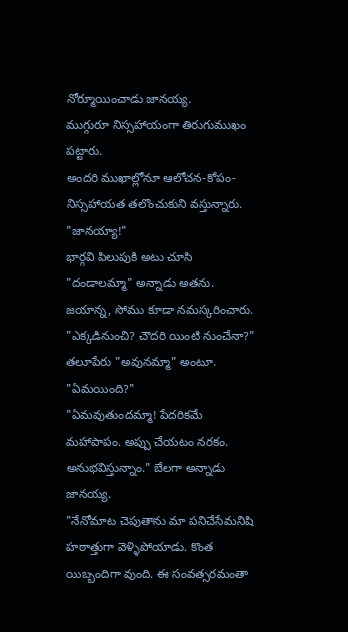నోర్మూయించాడు జానయ్య.
ముగ్గురూ నిస్సహాయంగా తిరుగుముఖం పట్టారు.
అందరి ముఖాల్లోనూ ఆలోచన-కోపం-నిస్సహాయత తలొంచుకుని వస్తున్నారు.
"జానయ్యా!"
భార్గవి పిలుపుకి అటు చూసి "దండాలమ్మా" అన్నాడు అతను. జయాన్న, సోము కూడా నమస్కరించారు.
"ఎక్కడినుంచి? చౌదరి యింటి నుంచేనా?"
తలూపేరు "అవునమ్మా" అంటూ.
"ఏమయింది?"
"ఏమవుతుందమ్మా! పేదరికమే మహాపాపం. అప్పు చేయటం నరకం. అనుభవిస్తున్నాం." బేలగా అన్నాడు జానయ్య.
"నేనోమాట చెపుతాను మా పనిచేసేమనిషి హఠాత్తుగా వెళ్ళిపోయాడు. కొంత యిబ్బందిగా వుంది. ఈ సంవత్సరమంతా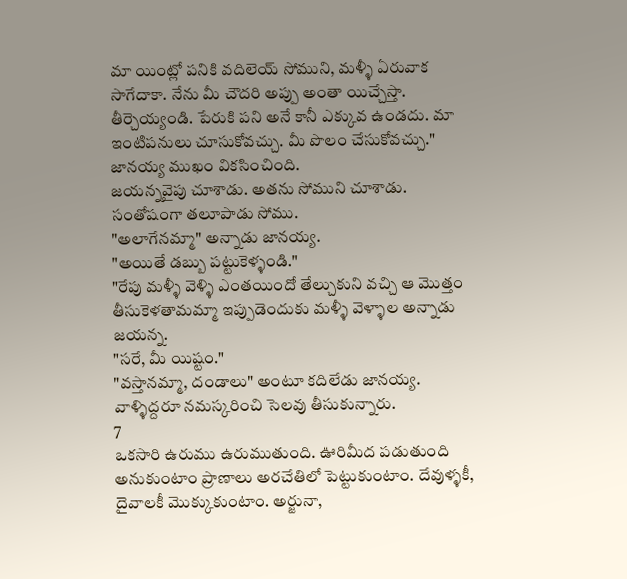మా యింట్లో పనికి వదిలెయ్ సోముని, మళ్ళీ ఏరువాక సాగేదాకా. నేను మీ చౌదరి అప్పు అంతా యిచ్చేస్తా. తీర్చెయ్యండి. పేరుకి పని అనే కానీ ఎక్కువ ఉండదు. మా ఇంటిపనులు చూసుకోవచ్చు. మీ పొలం చేసుకోవచ్చు."
జానయ్య ముఖం వికసించింది.
జయన్నవైపు చూశాడు. అతను సోముని చూశాడు.
సంతోషంగా తలూపాడు సోము.
"అలాగేనమ్మా" అన్నాడు జానయ్య.
"అయితే డబ్బు పట్టుకెళ్ళండి."
"రేపు మళ్ళీ వెళ్ళి ఎంతయిందో తేల్చుకుని వచ్చి ఆ మొత్తం తీసుకెళతామమ్మా ఇప్పుడెందుకు మళ్ళీ వెళ్ళాల అన్నాడు జయన్న.
"సరే, మీ యిష్టం."
"వస్తానమ్మా, దండాలు" అంటూ కదిలేడు జానయ్య. వాళ్ళిద్దరూ నమస్కరించి సెలవు తీసుకున్నారు.
7
ఒకసారి ఉరుము ఉరుముతుంది. ఊరిమీద పడుతుంది అనుకుంటాం ప్రాణాలు అరచేతిలో పెట్టుకుంటాం. దేవుళ్ళకీ, దైవాలకీ మొక్కుకుంటాం. అర్జునా,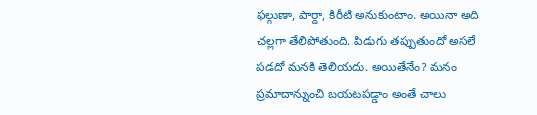ఫల్గుణా, పార్దా, కిరీటి అనుకుంటాం. అయినా అది చల్లగా తేలిపోతుంది. పిడుగు తప్పుతుందో అసలే పడదో మనకి తెలియదు. అయితేనేం? మనం ప్రమాదాన్నుంచి బయటపడ్డాం అంతే చాలు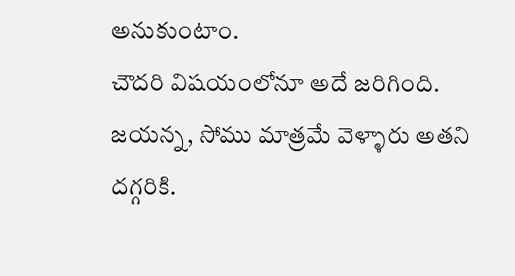అనుకుంటాం.
చౌదరి విషయంలోనూ అదే జరిగింది.
జయన్న, సోము మాత్రమే వెళ్ళారు అతని దగ్గరికి.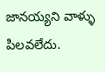జానయ్యని వాళ్ళు పిలవలేదు.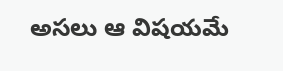అసలు ఆ విషయమే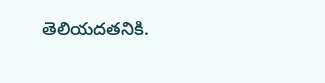తెలియదతనికి.